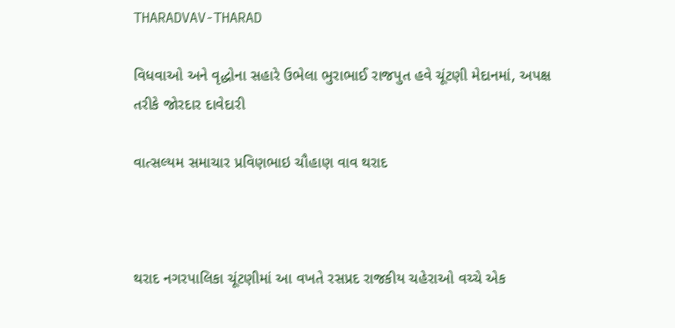THARADVAV-THARAD

વિધવાઓ અને વૃદ્ધોના સહારે ઉભેલા ભુરાભાઈ રાજપુત હવે ચૂંટણી મેદાનમાં, અપક્ષ તરીકે જોરદાર દાવેદારી

વાત્સલ્યમ સમાચાર પ્રવિણભાઇ ચૌહાણ વાવ થરાદ



થરાદ નગરપાલિકા ચૂંટણીમાં આ વખતે રસપ્રદ રાજકીય ચહેરાઓ વચ્ચે એક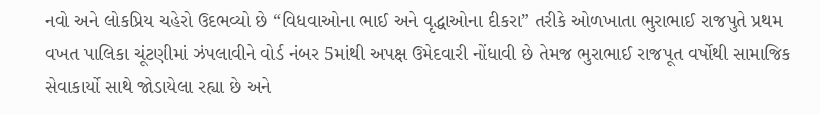નવો અને લોકપ્રિય ચહેરો ઉદભવ્યો છે “વિધવાઓના ભાઈ અને વૃદ્ધાઓના દીકરા” તરીકે ઓળખાતા ભુરાભાઈ રાજપુતે પ્રથમ વખત પાલિકા ચૂંટણીમાં ઝંપલાવીને વોર્ડ નંબર 5માંથી અપક્ષ ઉમેદવારી નોંધાવી છે તેમજ ભુરાભાઈ રાજપૂત વર્ષોથી સામાજિક સેવાકાર્યો સાથે જોડાયેલા રહ્યા છે અને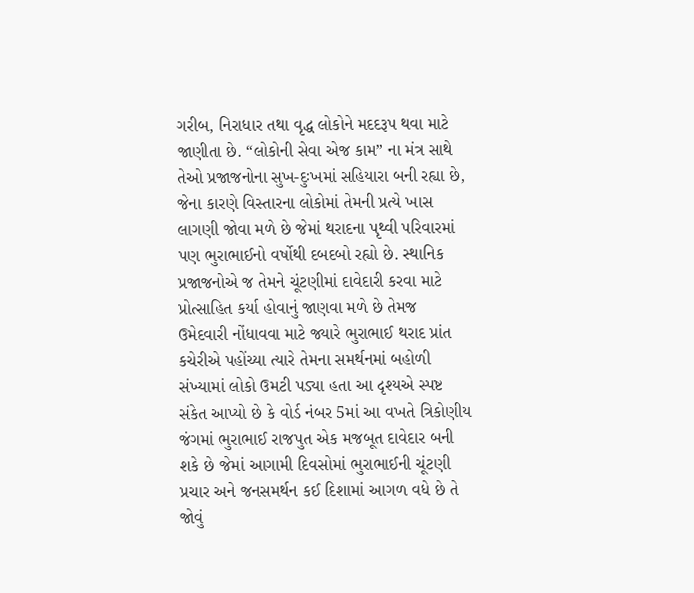ગરીબ, નિરાધાર તથા વૃદ્ધ લોકોને મદદરૂપ થવા માટે જાણીતા છે. “લોકોની સેવા એજ કામ” ના મંત્ર સાથે તેઓ પ્રજાજનોના સુખ-દુઃખમાં સહિયારા બની રહ્યા છે, જેના કારણે વિસ્તારના લોકોમાં તેમની પ્રત્યે ખાસ લાગણી જોવા મળે છે જેમાં થરાદના પૃથ્વી પરિવારમાં પણ ભુરાભાઈનો વર્ષોથી દબદબો રહ્યો છે. સ્થાનિક પ્રજાજનોએ જ તેમને ચૂંટણીમાં દાવેદારી કરવા માટે પ્રોત્સાહિત કર્યા હોવાનું જાણવા મળે છે તેમજ ઉમેદવારી નોંધાવવા માટે જ્યારે ભુરાભાઈ થરાદ પ્રાંત કચેરીએ પહોંચ્યા ત્યારે તેમના સમર્થનમાં બહોળી સંખ્યામાં લોકો ઉમટી પડ્યા હતા આ દૃશ્યએ સ્પષ્ટ સંકેત આપ્યો છે કે વોર્ડ નંબર 5માં આ વખતે ત્રિકોણીય જંગમાં ભુરાભાઈ રાજપુત એક મજબૂત દાવેદાર બની શકે છે જેમાં આગામી દિવસોમાં ભુરાભાઈની ચૂંટણી પ્રચાર અને જનસમર્થન કઈ દિશામાં આગળ વધે છે તે જોવું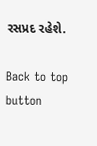રસપ્રદ રહેશે.

Back to top button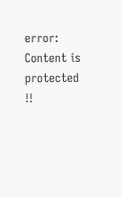error: Content is protected !!